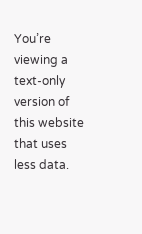You’re viewing a text-only version of this website that uses less data.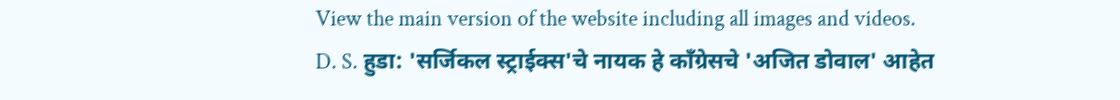View the main version of the website including all images and videos.
D. S. हुडा: 'सर्जिकल स्ट्राईक्स'चे नायक हे काँग्रेसचे 'अजित डोवाल' आहेत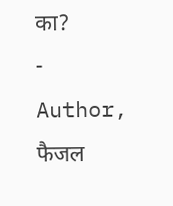का?
- Author, फैजल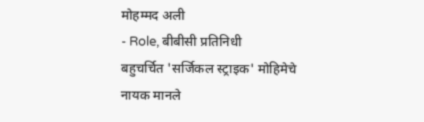मोहम्मद अली
- Role, बीबीसी प्रतिनिधी
बहुचर्चित 'सर्जिकल स्ट्राइक' मोहिमेचे नायक मानले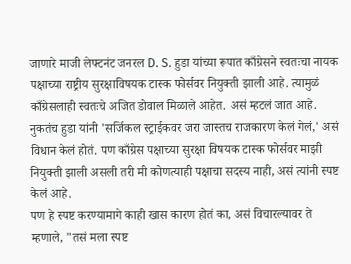जाणारे माजी लेफ्टनंट जनरल D. S. हुडा यांच्या रूपात काँग्रेसने स्वतःचा नायक पक्षाच्या राष्ट्रीय सुरक्षाविषयक टास्क फोर्सवर नियुक्ती झाली आहे. त्यामुळं काँग्रेसलाही स्वतःचे अजित डोवाल मिळाले आहेत. असं म्हटलं जात आहे.
नुकतंच हुडा यांनी 'सर्जिकल स्ट्राईकवर जरा जास्तच राजकारण केलं गेलं,' असं विधान केलं होतं. पण काँग्रेस पक्षाच्या सुरक्षा विषयक टास्क फोर्सवर माझी नियुक्ती झाली असली तरी मी कोणत्याही पक्षाचा सदस्य नाही, असं त्यांनी स्पष्ट केलं आहे.
पण हे स्पष्ट करण्यामागे काही खास कारण होतं का, असं विचारल्यावर ते म्हणाले, "तसं मला स्पष्ट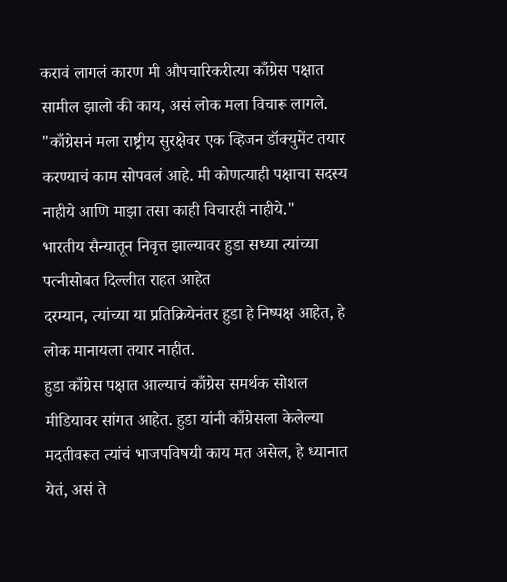करावं लागलं कारण मी औपचारिकरीत्या काँग्रेस पक्षात सामील झालो की काय, असं लोक मला विचारू लागले.
"काँग्रेसनं मला राष्ट्रीय सुरक्षेवर एक व्हिजन डॉक्युमेंट तयार करण्याचं काम सोपवलं आहे. मी कोणत्याही पक्षाचा सदस्य नाहीये आणि माझा तसा काही विचारही नाहीये."
भारतीय सैन्यातून निवृत्त झाल्यावर हुडा सध्या त्यांच्या पत्नीसोबत दिल्लीत राहत आहेत
दरम्यान, त्यांच्या या प्रतिक्रियेनंतर हुडा हे निष्पक्ष आहेत, हे लोक मानायला तयार नाहीत.
हुडा काँग्रेस पक्षात आल्याचं काँग्रेस समर्थक सोशल मीडियावर सांगत आहेत. हुडा यांनी काँग्रेसला केलेल्या मदतीवरूत त्यांचं भाजपविषयी काय मत असेल, हे ध्यानात येतं, असं ते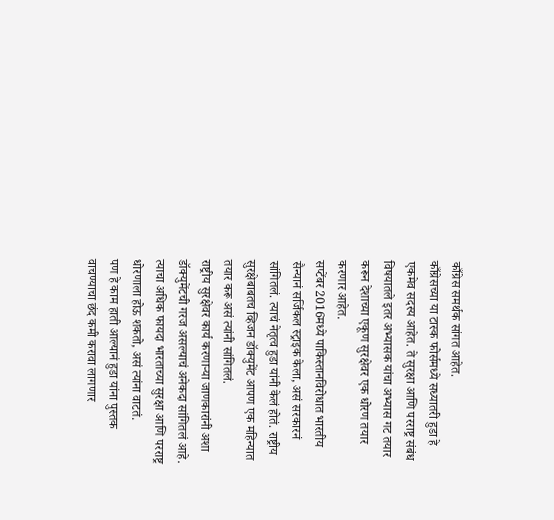काँग्रेस समर्थक सांगत आहेत.
काँग्रेसच्या या टास्क फोर्समध्ये सध्यातरी हुडा हे एकमेव सदस्य आहेत. ते सुरक्षा आणि परराष्ट्र संबंध विषयातले इतर अभ्यासक यांचा अभ्यास गट तयार करून देशाच्या एकूण सुरक्षेवर एक धोरण तयार करणार आहेत.
सप्टेंबर 2016मध्ये पाकिस्तानविरोधात भारतीय सैन्यानं सर्जिकल स्ट्राइक केला, असं सरकारनं सांगितलं. त्याचं नेतृत्व हुडा यांनी केलं होतं. राष्ट्रीय सुरक्षेबाबतच व्हिजन डॉक्युमेंट आपण एक महिन्यात तयार करू असं त्यांनी सांगितलं.
राष्ट्रीय सुरक्षेवर कार्य करणाऱ्या जाणकारांनी अशा डॉक्युमेंटची गरज असल्याचं अनेकदा सांगितलं आहे. त्याचा अधिक फायदा भारताच्या सुरक्षा आणि परराष्ट्र धोरणाला होऊ शकतो, असं त्यांना वाटतं.
पण हे काम हाती आल्यानं हुडा यांना पुस्तक वाचण्याचा छंद कमी करावा लागणार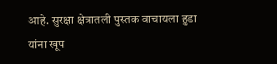आहे. सुरक्षा क्षेत्रातली पुस्तक वाचायला हुडा यांना खूप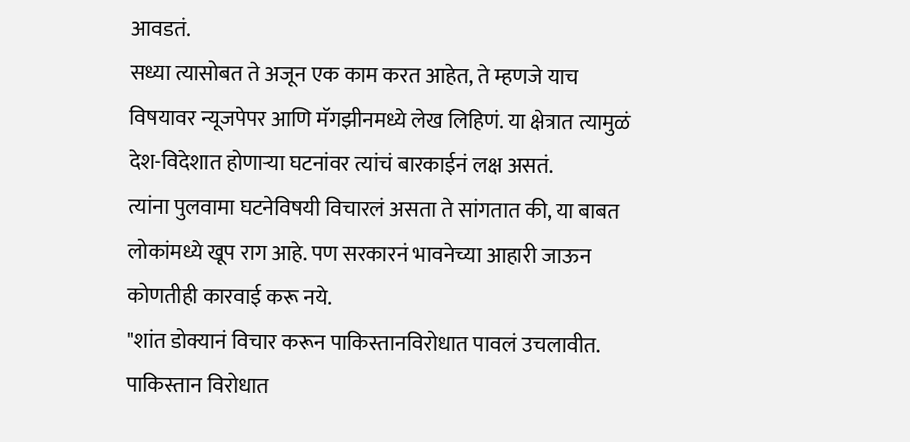आवडतं.
सध्या त्यासोबत ते अजून एक काम करत आहेत, ते म्हणजे याच विषयावर न्यूजपेपर आणि मॅगझीनमध्ये लेख लिहिणं. या क्षेत्रात त्यामुळं देश-विदेशात होणाऱ्या घटनांवर त्यांचं बारकाईनं लक्ष असतं.
त्यांना पुलवामा घटनेविषयी विचारलं असता ते सांगतात की, या बाबत लोकांमध्ये खूप राग आहे. पण सरकारनं भावनेच्या आहारी जाऊन कोणतीही कारवाई करू नये.
"शांत डोक्यानं विचार करून पाकिस्तानविरोधात पावलं उचलावीत. पाकिस्तान विरोधात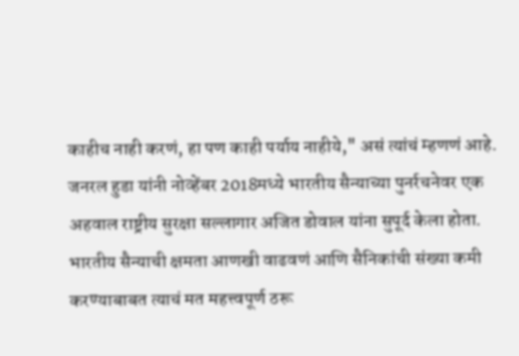काहीच नाही करणं, हा पण काही पर्याय नाहीये," असं त्यांचं म्हणणं आहे.
जनरल हुडा यांनी नोव्हेंबर 2018मध्ये भारतीय सैन्याच्या पुनर्रचनेवर एक अहवाल राष्ट्रीय सुरक्षा सल्लागार अजित डोवाल यांना सुपूर्द केला होता.
भारतीय सैन्याची क्षमता आणखी वाढवणं आणि सैनिकांची संख्या कमी करण्याबाबत त्याचं मत महत्त्वपूर्ण ठरू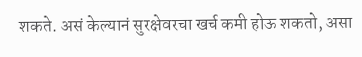शकते. असं केल्यानं सुरक्षेवरचा खर्च कमी होऊ शकतो, असा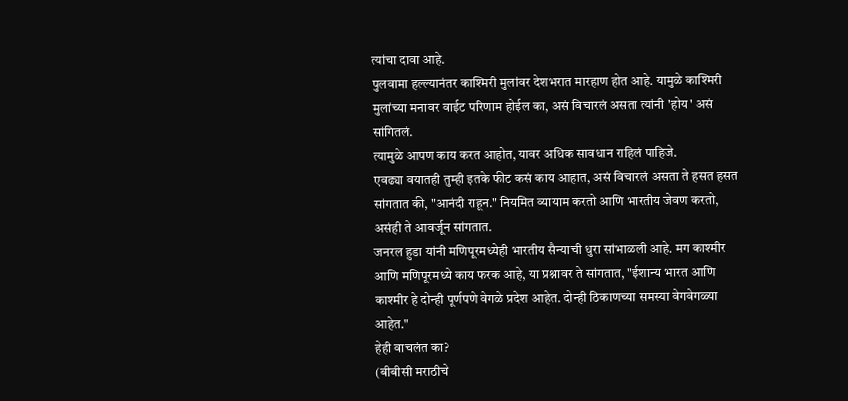त्यांचा दावा आहे.
पुलवामा हल्ल्यानंतर काश्मिरी मुलांवर देशभरात मारहाण होत आहे. यामुळे काश्मिरी मुलांच्या मनावर वाईट परिणाम होईल का, असं विचारलं असता त्यांनी 'होय' असं सांगितलं.
त्यामुळे आपण काय करत आहोत, यावर अधिक सावधान राहिलं पाहिजे.
एवढ्या वयातही तुम्ही इतके फीट कसं काय आहात, असं विचारलं असता ते हसत हसत सांगतात की, "आनंदी राहून." नियमित व्यायाम करतो आणि भारतीय जेवण करतो, असंही ते आवर्जून सांगतात.
जनरल हुडा यांनी मणिपूरमध्येही भारतीय सैन्याची धुरा सांभाळली आहे. मग काश्मीर आणि मणिपूरमध्ये काय फरक आहे, या प्रश्नावर ते सांगतात, "ईशान्य भारत आणि काश्मीर हे दोन्ही पूर्णपणे वेगळे प्रदेश आहेत. दोन्ही ठिकाणच्या समस्या वेगवेगळ्या आहेत."
हेही वाचलंत का?
(बीबीसी मराठीचे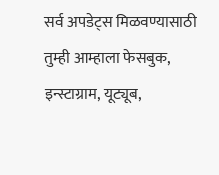सर्व अपडेट्स मिळवण्यासाठी तुम्ही आम्हाला फेसबुक, इन्स्टाग्राम, यूट्यूब,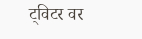ट्विटर वर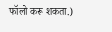फॉलो करू शकता.)